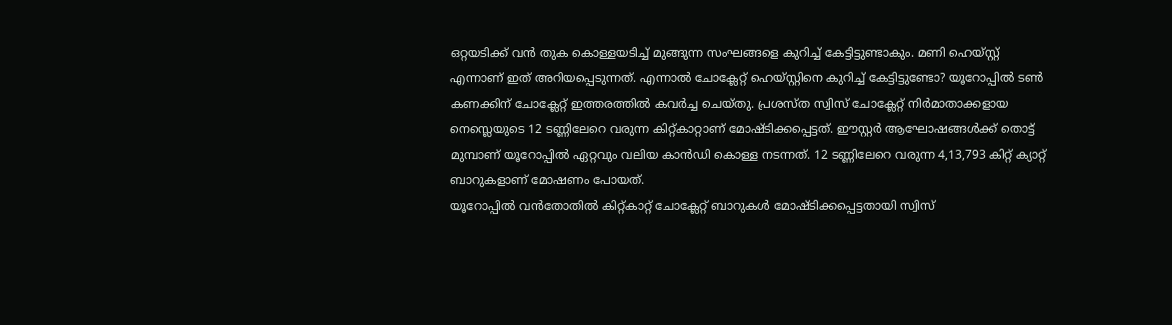ഒറ്റയടിക്ക് വൻ തുക കൊള്ളയടിച്ച് മുങ്ങുന്ന സംഘങ്ങളെ കുറിച്ച് കേട്ടിട്ടുണ്ടാകും. മണി ഹെയ്സ്റ്റ് എന്നാണ് ഇത് അറിയപ്പെടുന്നത്. എന്നാൽ ചോക്ലേറ്റ് ഹെയ്സ്റ്റിനെ കുറിച്ച് കേട്ടിട്ടുണ്ടോ? യൂറോപ്പിൽ ടൺ കണക്കിന് ചോക്ലേറ്റ് ഇത്തരത്തിൽ കവർച്ച ചെയ്തു. പ്രശസ്ത സ്വിസ് ചോക്ലേറ്റ് നിർമാതാക്കളായ നെസ്ലെയുടെ 12 ടണ്ണിലേറെ വരുന്ന കിറ്റ്കാറ്റാണ് മോഷ്ടിക്കപ്പെട്ടത്. ഈസ്റ്റർ ആഘോഷങ്ങൾക്ക് തൊട്ട് മുമ്പാണ് യൂറോപ്പിൽ ഏറ്റവും വലിയ കാൻഡി കൊള്ള നടന്നത്. 12 ടണ്ണിലേറെ വരുന്ന 4,13,793 കിറ്റ് ക്യാറ്റ് ബാറുകളാണ് മോഷണം പോയത്.
യൂറോപ്പിൽ വൻതോതിൽ കിറ്റ്കാറ്റ് ചോക്ലേറ്റ് ബാറുകൾ മോഷ്ടിക്കപ്പെട്ടതായി സ്വിസ്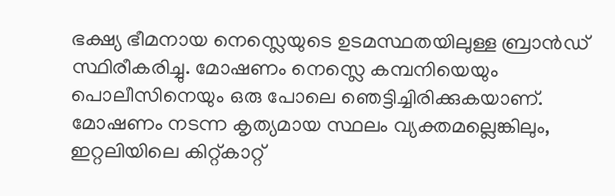ഭക്ഷ്യ ഭീമനായ നെസ്ലെയുടെ ഉടമസ്ഥതയിലുള്ള ബ്രാൻഡ് സ്ഥിരീകരിച്ചു. മോഷണം നെസ്ലെ കമ്പനിയെയും പൊലീസിനെയും ഒരു പോലെ ഞെട്ടിച്ചിരിക്കുകയാണ്. മോഷണം നടന്ന കൃത്യമായ സ്ഥലം വ്യക്തമല്ലെങ്കിലും, ഇറ്റലിയിലെ കിറ്റ്കാറ്റ്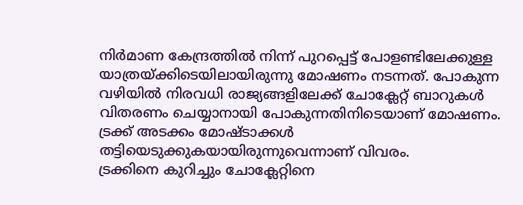നിർമാണ കേന്ദ്രത്തിൽ നിന്ന് പുറപ്പെട്ട് പോളണ്ടിലേക്കുള്ള യാത്രയ്ക്കിടെയിലായിരുന്നു മോഷണം നടന്നത്. പോകുന്ന വഴിയിൽ നിരവധി രാജ്യങ്ങളിലേക്ക് ചോക്ലേറ്റ് ബാറുകൾ വിതരണം ചെയ്യാനായി പോകുന്നതിനിടെയാണ് മോഷണം. ട്രക്ക് അടക്കം മോഷ്ടാക്കൾ തട്ടിയെടുക്കുകയായിരുന്നുവെന്നാണ് വിവരം.
ട്രക്കിനെ കുറിച്ചും ചോക്ലേറ്റിനെ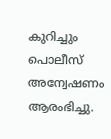കുറിച്ചും പൊലീസ് അന്വേഷണം ആരംഭിച്ചു.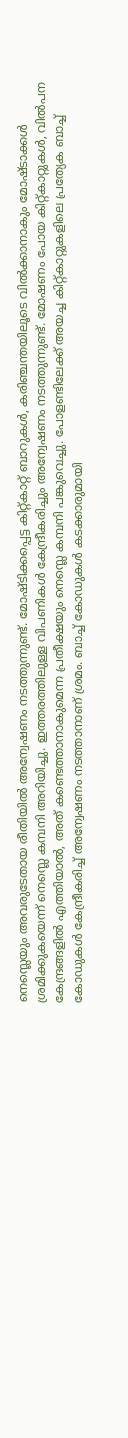നെസ്ലെയും അവരുടേതായ രീതിയിൽ അന്വേഷണം നടത്തുന്നുണ്ട്. മോഷ്ടിക്കപ്പെട്ട കിറ്റ്കാറ്റ് ബാറുകൾ, കരിഞ്ചന്തയിലൂടെ വിൽക്കാനാകും മോഷ്ടാക്കൾ ശ്രമിക്കുകയെന്ന് നെസ്ലെ കമ്പനി അറിയിച്ചു. ഇത്തരത്തിലുള്ള വിപണികൾ കേന്ദ്രീകരിച്ചും അന്വേഷണം നടത്തുന്നുണ്ട്. മോഷണം പോയ കിറ്റ്കാറ്റുകൾ, വിൽപന കേന്ദ്രങ്ങളിൽ എത്തിയാൽ, അത് കണ്ടെത്താനാകുമെന്ന പ്രതീക്ഷയും നെസ്ലെ കമ്പനി പങ്കുവെച്ചു. പോളണ്ടിലേക്ക് അയച്ച കിറ്റ്കാറ്റുകളിലെ പ്രത്യേക ബാച്ച് കോഡുകൾ കേന്ദ്രീകരിച്ച് അന്വേഷണം നടത്താനാണ് ശ്രമം. ബാച്ച് കോഡുകൾ കടക്കാരുമായി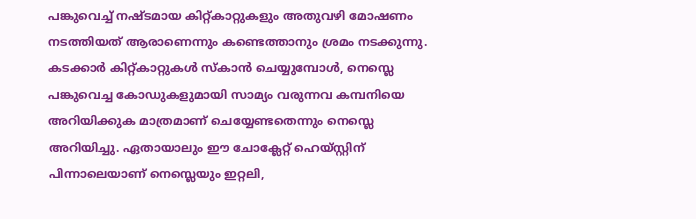പങ്കുവെച്ച് നഷ്ടമായ കിറ്റ്കാറ്റുകളും അതുവഴി മോഷണം നടത്തിയത് ആരാണെന്നും കണ്ടെത്താനും ശ്രമം നടക്കുന്നു. കടക്കാർ കിറ്റ്കാറ്റുകൾ സ്കാൻ ചെയ്യുമ്പോൾ, നെസ്ലെ പങ്കുവെച്ച കോഡുകളുമായി സാമ്യം വരുന്നവ കമ്പനിയെ അറിയിക്കുക മാത്രമാണ് ചെയ്യേണ്ടതെന്നും നെസ്ലെ അറിയിച്ചു. ഏതായാലും ഈ ചോക്ലേറ്റ് ഹെയ്സ്റ്റിന് പിന്നാലെയാണ് നെസ്ലെയും ഇറ്റലി,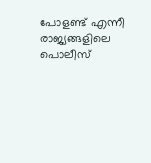പോളണ്ട് എന്നീ രാജ്യങ്ങളിലെ പൊലീസ്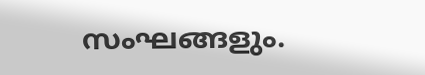സംഘങ്ങളും.